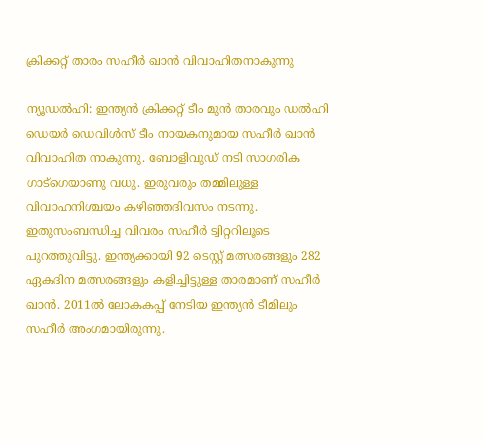ക്രിക്കറ്റ് താരം സഹീർ ഖാൻ വിവാഹിതനാകുന്നു

ന്യൂഡൽഹി: ഇന്ത്യൻ ക്രിക്കറ്റ് ടീം മുൻ താരവും ഡൽഹി ഡെയർ ഡെവിൾസ് ടീം നായകനുമായ സഹീർ ഖാൻ വിവാഹിത നാകുന്നു. ബോളിവുഡ് നടി സാഗരിക ഗാട്ഗെയാണു വധു. ഇരുവരും തമ്മിലുള്ള വിവാഹനിശ്ചയം കഴിഞ്ഞദിവസം നടന്നു. ഇതുസംബന്ധിച്ച വിവരം സഹീർ ട്വിറ്ററിലൂടെ പുറത്തുവിട്ടു. ഇന്ത്യക്കായി 92 ടെസ്റ്റ് മത്സരങ്ങളും 282 ഏകദിന മത്സരങ്ങളും കളിച്ചിട്ടുള്ള താരമാണ് സഹീർ ഖാൻ. 2011ൽ ലോകകപ്പ് നേടിയ ഇന്ത്യൻ ടീമിലും സഹീർ അംഗമായിരുന്നു.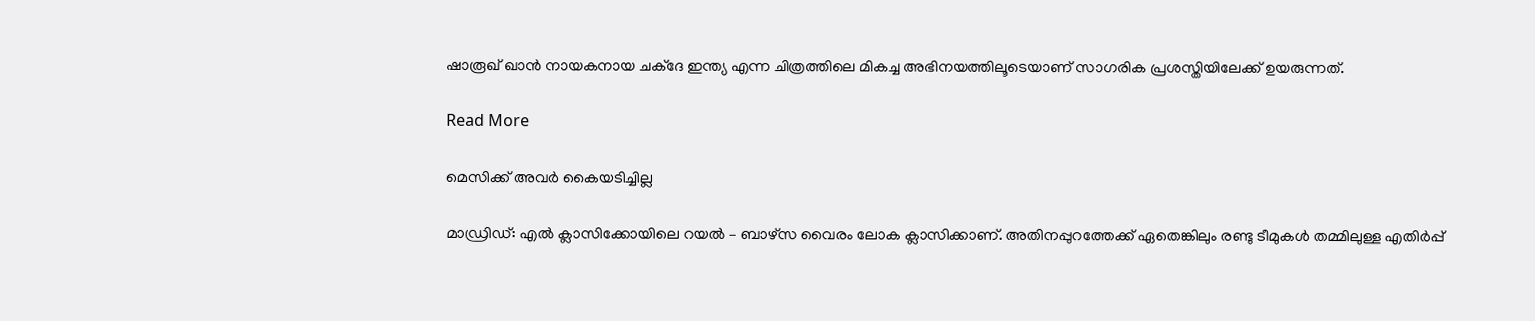ഷാരൂഖ് ഖാൻ നായകനായ ചക്ദേ ഇന്ത്യ എന്ന ചിത്രത്തിലെ മികച്ച അഭിനയത്തിലൂടെയാണ് സാഗരിക പ്രശസ്തിയിലേക്ക് ഉയരുന്നത്.

Read More

മെസിക്ക് അവര്‍ കൈയടിച്ചില്ല

മാഡ്രിഡ്: എല്‍ ക്ലാസിക്കോയിലെ റയല്‍ – ബാഴ്‌സ വൈരം ലോക ക്ലാസിക്കാണ്. അതിനപ്പുറത്തേക്ക് ഏതെങ്കിലും രണ്ടു ടീമുകള്‍ തമ്മിലുള്ള എതിര്‍പ്പ്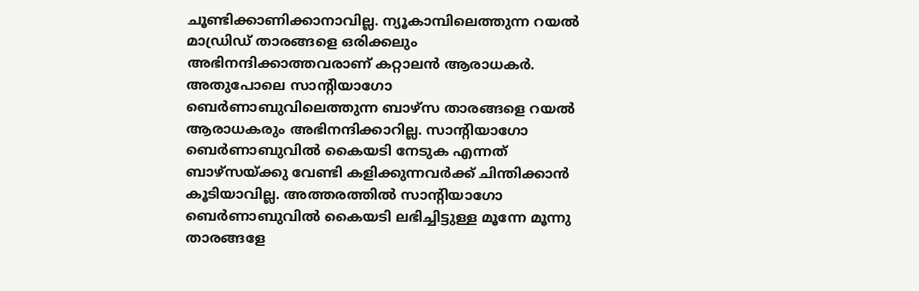ചൂണ്ടിക്കാണിക്കാനാവില്ല. ന്യൂകാമ്പിലെത്തുന്ന റയല്‍ മാഡ്രിഡ് താരങ്ങളെ ഒരിക്കലും അഭിനന്ദിക്കാത്തവരാണ് കറ്റാലന്‍ ആരാധകര്‍. അതുപോലെ സാന്‍റിയാഗോ ബെര്‍ണാബുവിലെത്തുന്ന ബാഴ്‌സ താരങ്ങളെ റയല്‍ ആരാധകരും അഭിനന്ദിക്കാറില്ല. സാന്‍റിയാഗോ ബെര്‍ണാബുവില്‍ കൈയടി നേടുക എന്നത് ബാഴ്‌സയ്ക്കു വേണ്ടി കളിക്കുന്നവര്‍ക്ക് ചിന്തിക്കാന്‍ കൂടിയാവില്ല. അത്തരത്തില്‍ സാന്‍റിയാഗോ ബെര്‍ണാബുവില്‍ കൈയടി ലഭിച്ചിട്ടുള്ള മൂന്നേ മൂന്നു താരങ്ങളേ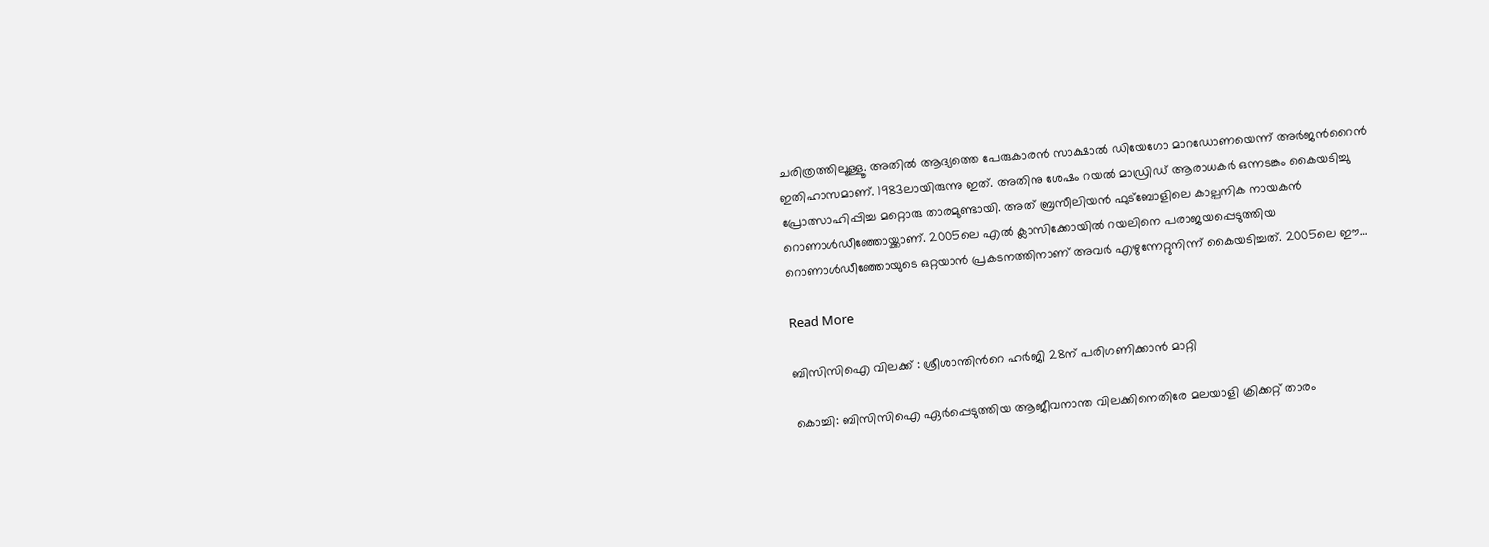ചരിത്രത്തിലൂള്ളൂ. അതില്‍ ആദ്യത്തെ പേരുകാരന്‍ സാക്ഷാല്‍ ഡിയേഗോ മാറഡോണയെന്ന് അര്‍ജന്‍റൈന്‍ ഇതിഹാസമാണ്. 1983ലായിരുന്നു ഇത്. അതിനു ശേഷം റയല്‍ മാഡ്രിഡ് ആരാധകര്‍ ഒന്നടങ്കം കൈയടിച്ചു പ്രോത്സാഹിപ്പിച്ച മറ്റൊരു താരമുണ്ടായി. അത് ബ്രസീലിയന്‍ ഫുട്‌ബോളിലെ കാല്പനിക നായകന്‍ റൊണാള്‍ഡീഞ്ഞോയ്ക്കാണ്. 2005ലെ എല്‍ ക്ലാസിക്കോയില്‍ റയലിനെ പരാജയപ്പെടുത്തിയ റൊണാള്‍ഡീഞ്ഞോയുടെ ഒറ്റയാന്‍ പ്രകടനത്തിനാണ് അവര്‍ എഴുന്നേറ്റുനിന്ന് കൈയടിച്ചത്. 2005ലെ ഈ…

Read More

ബിസിസിഐ വിലക്ക് : ശ്രീശാന്തിന്‍റെ ഹര്‍ജി 28ന് പരിഗണിക്കാന്‍ മാറ്റി

കൊച്ചി: ബിസിസിഐ ഏര്‍പ്പെടുത്തിയ ആജീവനാന്ത വിലക്കിനെതിരേ മലയാളി ക്രിക്കറ്റ് താരം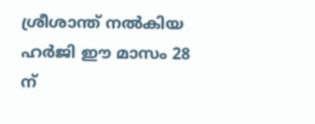ശ്രീശാന്ത് നല്‍കിയ ഹര്‍ജി ഈ മാസം 28 ന്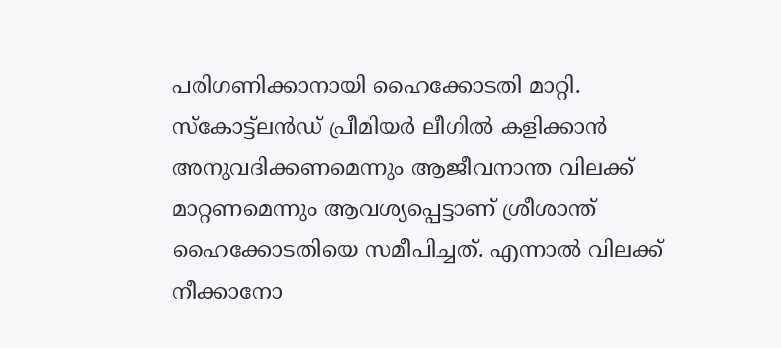പരിഗണിക്കാനായി ഹൈക്കോടതി മാറ്റി. സ്‌കോട്ട്‌ലന്‍ഡ് പ്രീമിയര്‍ ലീഗില്‍ കളിക്കാന്‍ അനുവദിക്കണമെന്നും ആജീവനാന്ത വിലക്ക് മാറ്റണമെന്നും ആവശ്യപ്പെട്ടാണ് ശ്രീശാന്ത് ഹൈക്കോടതിയെ സമീപിച്ചത്. എന്നാല്‍ വിലക്ക് നീക്കാനോ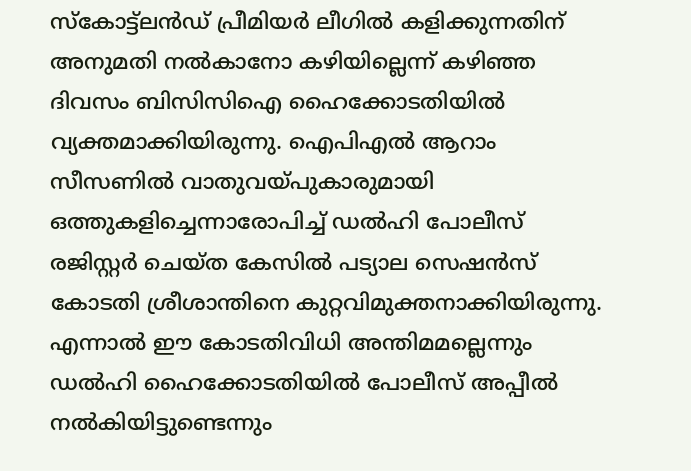സ്‌കോട്ട്‌ലന്‍ഡ് പ്രീമിയര്‍ ലീഗില്‍ കളിക്കുന്നതിന് അനുമതി നല്‍കാനോ കഴിയില്ലെന്ന് കഴിഞ്ഞ ദിവസം ബിസിസിഐ ഹൈക്കോടതിയില്‍ വ്യക്തമാക്കിയിരുന്നു. ഐപിഎല്‍ ആറാം സീസണില്‍ വാതുവയ്പുകാരുമായി ഒത്തുകളിച്ചെന്നാരോപിച്ച് ഡല്‍ഹി പോലീസ് രജിസ്റ്റര്‍ ചെയ്ത കേസില്‍ പട്യാല സെഷന്‍സ് കോടതി ശ്രീശാന്തിനെ കുറ്റവിമുക്തനാക്കിയിരുന്നു. എന്നാല്‍ ഈ കോടതിവിധി അന്തിമമല്ലെന്നും ഡല്‍ഹി ഹൈക്കോടതിയില്‍ പോലീസ് അപ്പീല്‍ നല്‍കിയിട്ടുണ്ടെന്നും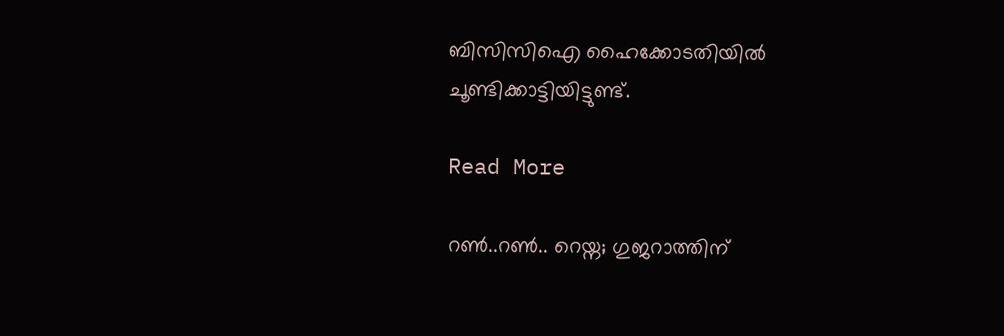ബിസിസിഐ ഹൈക്കോടതിയില്‍ ചൂണ്ടിക്കാട്ടിയിട്ടുണ്ട്.

Read More

റൺ..റൺ.. റെയ്ന; ഗുജറാത്തിന്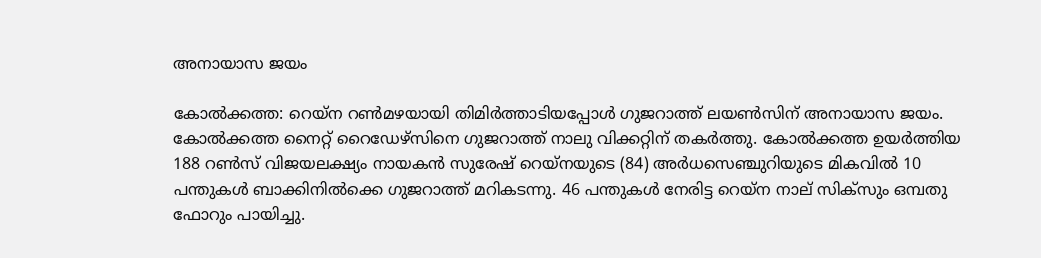അനായാസ ജയം

കോൽക്കത്ത: റെയ്ന റൺമഴയായി തിമിർത്താടിയപ്പോൾ ഗുജറാത്ത് ലയൺസിന് അനായാസ ജയം. കോൽക്കത്ത നൈറ്റ് റൈഡേഴ്സിനെ ഗുജറാത്ത് നാലു വിക്കറ്റിന് തകർത്തു. കോൽക്കത്ത ഉയർത്തിയ 188 റൺസ് വിജയലക്ഷ്യം നായകൻ സുരേഷ് റെയ്നയുടെ (84) അർധസെഞ്ചുറിയുടെ മികവിൽ 10 പന്തുകൾ ബാക്കിനിൽക്കെ ഗുജറാത്ത് മറികടന്നു. 46 പന്തുകൾ നേരിട്ട റെയ്ന നാല് സിക്സും ഒമ്പതു ഫോറും പായിച്ചു.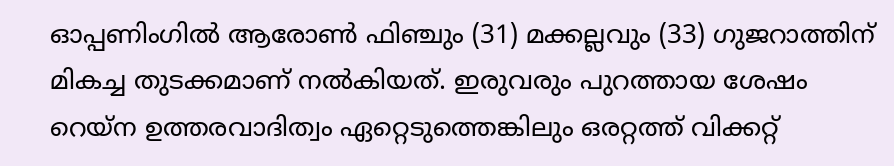ഓപ്പണിംഗിൽ ആരോൺ ഫിഞ്ചും (31) മക്കല്ലവും (33) ഗുജറാത്തിന് മികച്ച തുടക്കമാണ് നൽകിയത്. ഇരുവരും പുറത്തായ ശേഷം റെയ്ന ഉത്തരവാദിത്വം ഏറ്റെടുത്തെങ്കിലും ഒരറ്റത്ത് വിക്കറ്റ്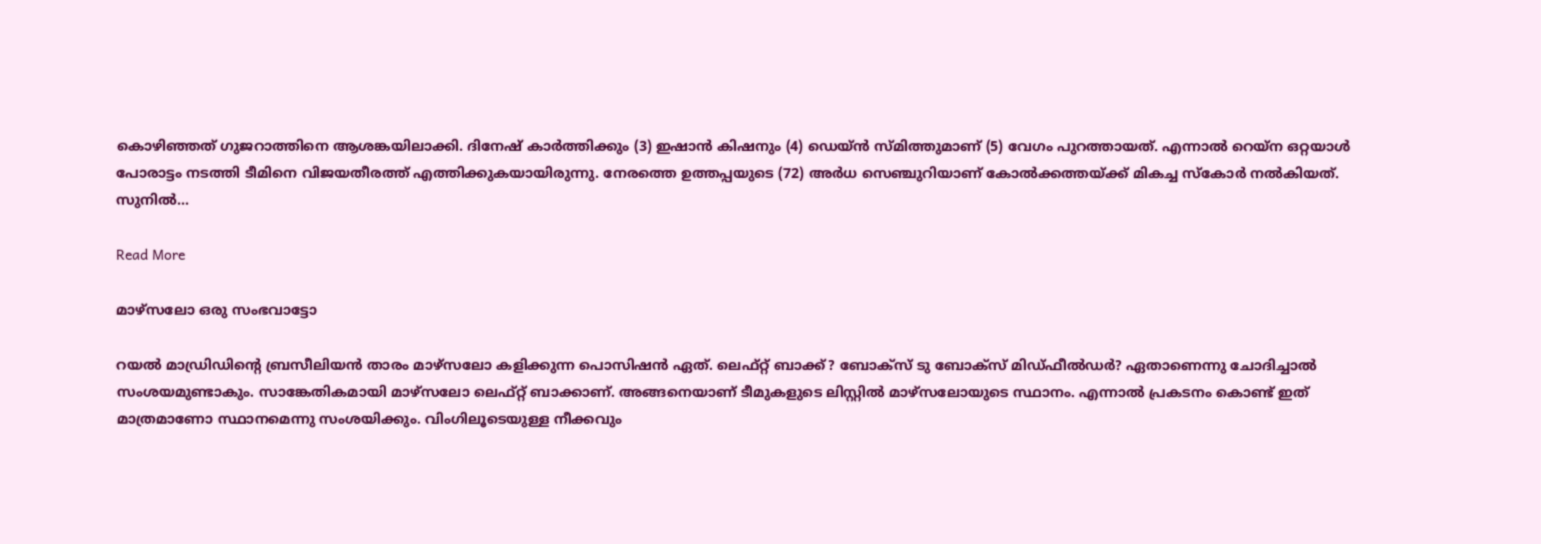കൊഴിഞ്ഞത് ഗുജറാത്തിനെ ആശങ്കയിലാക്കി. ദിനേഷ് കാർത്തിക്കും (3) ഇഷാൻ കിഷനും (4) ഡെയ്ൻ സ്മിത്തുമാണ് (5) വേഗം പുറത്തായത്. എന്നാൽ റെയ്ന ഒറ്റയാൾ പോരാട്ടം നടത്തി ടീമിനെ വിജയതീരത്ത് എത്തിക്കുകയായിരുന്നു. നേരത്തെ ഉത്തപ്പയുടെ (72) അർധ സെഞ്ചുറിയാണ് കോൽക്കത്തയ്ക്ക് മികച്ച സ്കോർ നൽകിയത്. സുനിൽ…

Read More

മാഴ്‌സലോ ഒരു സംഭവാട്ടോ

റയല്‍ മാഡ്രിഡിന്‍റെ ബ്രസീലിയന്‍ താരം മാഴ്‌സലോ കളിക്കുന്ന പൊസിഷന്‍ ഏത്. ലെഫ്റ്റ് ബാക്ക്? ബോക്‌സ് ടു ബോക്‌സ് മിഡ്ഫീല്‍ഡര്‍? ഏതാണെന്നു ചോദിച്ചാല്‍ സംശയമുണ്ടാകും. സാങ്കേതികമായി മാഴ്‌സലോ ലെഫ്റ്റ് ബാക്കാണ്. അങ്ങനെയാണ് ടീമുകളുടെ ലിസ്റ്റില്‍ മാഴ്‌സലോയുടെ സ്ഥാനം. എന്നാല്‍ പ്രകടനം കൊണ്ട് ഇത് മാത്രമാണോ സ്ഥാനമെന്നു സംശയിക്കും. വിംഗിലൂടെയുള്ള നീക്കവും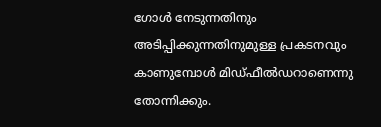ഗോള്‍ നേടുന്നതിനും അടിപ്പിക്കുന്നതിനുമുള്ള പ്രകടനവും കാണുമ്പോള്‍ മിഡ്ഫീല്‍ഡറാണെന്നു തോന്നിക്കും.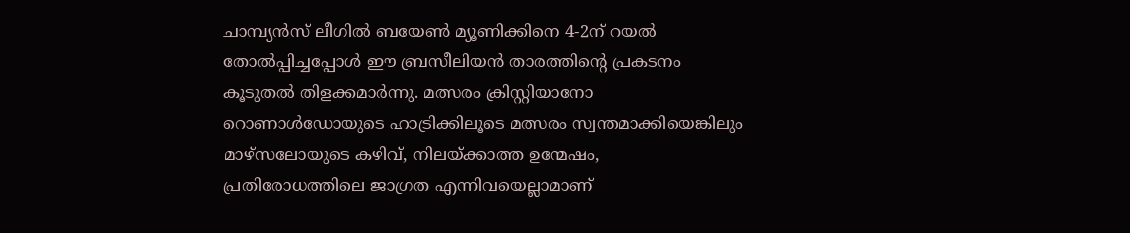ചാമ്പ്യന്‍സ് ലീഗില്‍ ബയേണ്‍ മ്യൂണിക്കിനെ 4-2ന് റയല്‍ തോല്‍പ്പിച്ചപ്പോള്‍ ഈ ബ്രസീലിയന്‍ താരത്തിന്‍റെ പ്രകടനം കൂടുതല്‍ തിളക്കമാര്‍ന്നു. മത്സരം ക്രിസ്റ്റിയാനോ റൊണാള്‍ഡോയുടെ ഹാട്രിക്കിലൂടെ മത്സരം സ്വന്തമാക്കിയെങ്കിലും മാഴ്‌സലോയുടെ കഴിവ്, നിലയ്ക്കാത്ത ഉന്മേഷം, പ്രതിരോധത്തിലെ ജാഗ്രത എന്നിവയെല്ലാമാണ്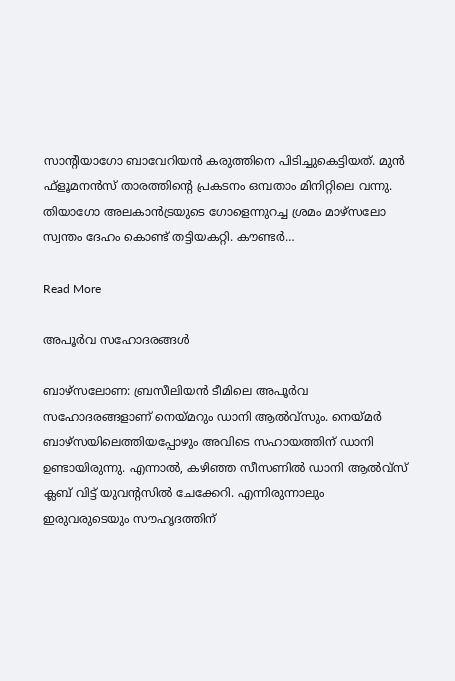സാന്‍റിയാഗോ ബാവേറിയന്‍ കരുത്തിനെ പിടിച്ചുകെട്ടിയത്. മുന്‍ ഫ്‌ളൂമനന്‍സ് താരത്തിന്‍റെ പ്രകടനം ഒമ്പതാം മിനിറ്റിലെ വന്നു. തിയാഗോ അലകാന്‍ട്രയുടെ ഗോളെന്നുറച്ച ശ്രമം മാഴ്‌സലോ സ്വന്തം ദേഹം കൊണ്ട് തട്ടിയകറ്റി. കൗണ്ടര്‍…

Read More

അപൂര്‍വ സഹോദരങ്ങള്‍

ബാഴ്‌സലോണ: ബ്രസീലിയന്‍ ടീമിലെ അപൂര്‍വ സഹോദരങ്ങളാണ് നെയ്മറും ഡാനി ആല്‍വ്‌സും. നെയ്മര്‍ ബാഴ്‌സയിലെത്തിയപ്പോഴും അവിടെ സഹായത്തിന് ഡാനി ഉണ്ടായിരുന്നു. എന്നാല്‍, കഴിഞ്ഞ സീസണില്‍ ഡാനി ആല്‍വ്‌സ് ക്ലബ് വിട്ട് യുവന്‍റസില്‍ ചേക്കേറി. എന്നിരുന്നാലും ഇരുവരുടെയും സൗഹൃദത്തിന്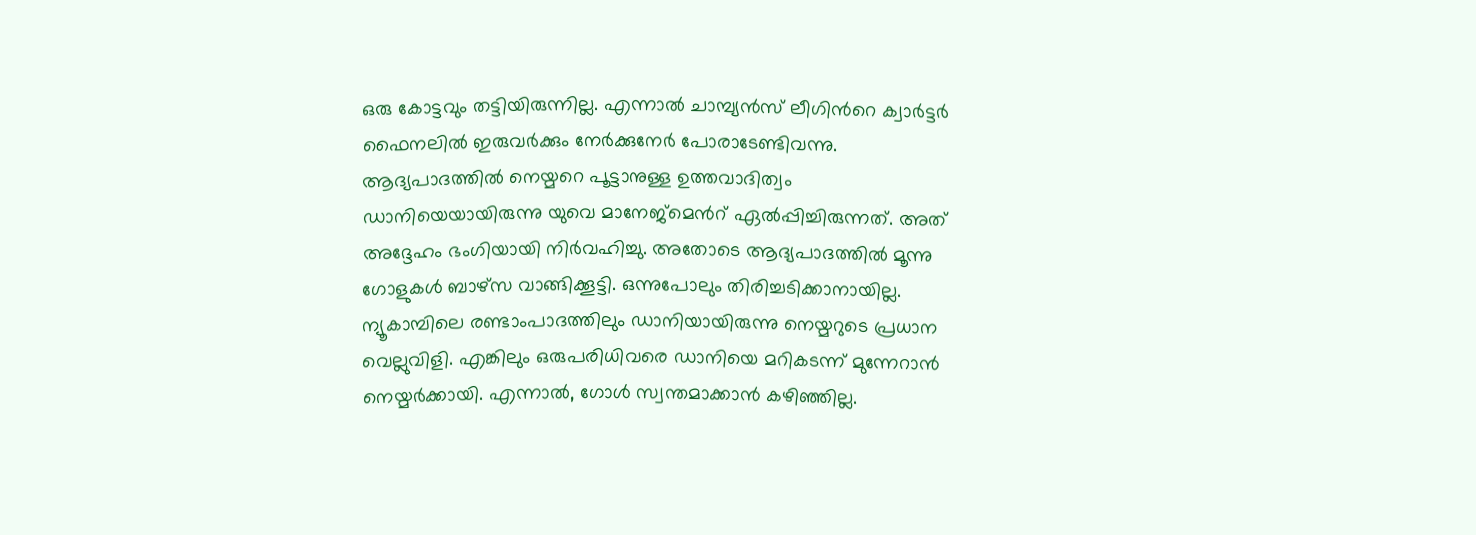ഒരു കോട്ടവും തട്ടിയിരുന്നില്ല. എന്നാല്‍ ചാമ്പ്യന്‍സ് ലീഗിന്‍റെ ക്വാര്‍ട്ടര്‍ ഫൈനലില്‍ ഇരുവര്‍ക്കും നേര്‍ക്കുനേര്‍ പോരാടേണ്ടിവന്നു. ആദ്യപാദത്തില്‍ നെയ്മറെ പൂട്ടാനുള്ള ഉത്തവാദിത്വം ഡാനിയെയായിരുന്നു യുവെ മാനേജ്‌മെന്‍റ് ഏല്‍പ്പിച്ചിരുന്നത്. അത് അദ്ദേഹം ഭംഗിയായി നിര്‍വഹിച്ചു. അതോടെ ആദ്യപാദത്തില്‍ മൂന്നു ഗോളുകള്‍ ബാഴ്‌സ വാങ്ങിക്കൂട്ടി. ഒന്നുപോലും തിരിച്ചടിക്കാനായില്ല. ന്യൂകാമ്പിലെ രണ്ടാംപാദത്തിലും ഡാനിയായിരുന്നു നെയ്മറുടെ പ്രധാന വെല്ലുവിളി. എങ്കിലും ഒരുപരിധിവരെ ഡാനിയെ മറികടന്ന് മുന്നേറാന്‍ നെയ്മര്‍ക്കായി. എന്നാല്‍, ഗോള്‍ സ്വന്തമാക്കാന്‍ കഴിഞ്ഞില്ല.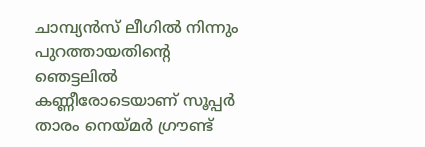ചാമ്പ്യന്‍സ് ലീഗില്‍ നിന്നും പുറത്തായതിന്‍റെ ഞെട്ടലില്‍ കണ്ണീരോടെയാണ് സൂപ്പര്‍ താരം നെയ്മര്‍ ഗ്രൗണ്ട്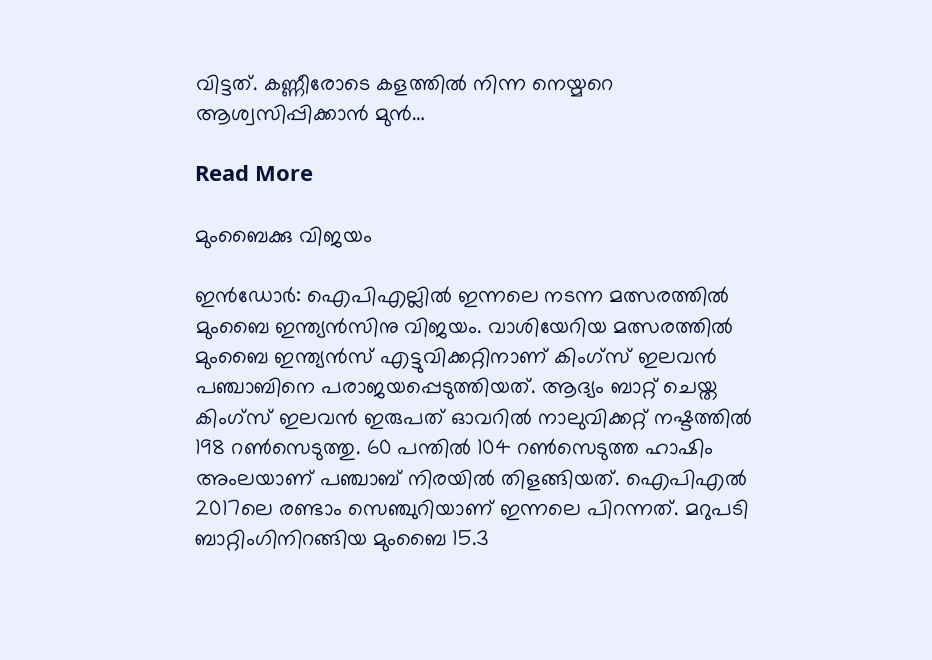വിട്ടത്. കണ്ണീരോടെ കളത്തില്‍ നിന്ന നെയ്മറെ ആശ്വസിപ്പിക്കാന്‍ മുന്‍…

Read More

മുംബൈക്കു വിജയം

ഇൻഡോർ: ഐപിഎല്ലിൽ ഇന്നലെ നടന്ന മത്സരത്തിൽ മുംബൈ ഇന്ത്യൻസിനു വിജയം. വാശിയേറിയ മത്സരത്തിൽ മുംബൈ ഇന്ത്യൻസ് എട്ടുവിക്കറ്റിനാണ് കിംഗ്സ് ഇലവൻ പഞ്ചാബിനെ പരാജയപ്പെടുത്തിയത്. ആദ്യം ബാറ്റ് ചെയ്ത കിംഗ്സ് ഇലവൻ ഇരുപത് ഓവറിൽ നാലുവിക്കറ്റ് നഷ്ടത്തിൽ 198 റണ്‍സെടുത്തു. 60 പന്തിൽ 104 റണ്‍സെടുത്ത ഹാഷിം അംലയാണ് പഞ്ചാബ് നിരയിൽ തിളങ്ങിയത്. ഐപിഎൽ 2017ലെ രണ്ടാം സെഞ്ചുറിയാണ് ഇന്നലെ പിറന്നത്. മറുപടി ബാറ്റിംഗിനിറങ്ങിയ മുംബൈ 15.3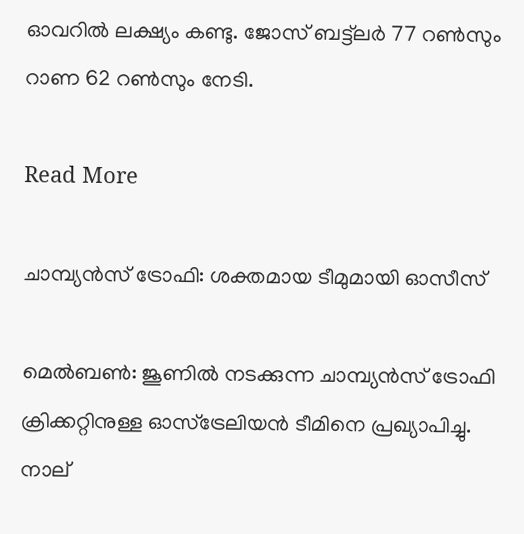ഓവറിൽ ലക്ഷ്യം കണ്ടു. ജോസ് ബട്ട്‌ലർ 77 റണ്‍സും റാണ 62 റണ്‍സും നേടി.

Read More

ചാമ്പ്യന്‍സ് ട്രോഫി: ശക്തമായ ടീമുമായി ഓസീസ്

മെല്‍ബണ്‍: ജൂണില്‍ നടക്കുന്ന ചാമ്പ്യന്‍സ് ട്രോഫി ക്രിക്കറ്റിനുള്ള ഓസ്‌ട്രേലിയന്‍ ടീമിനെ പ്രഖ്യാപിച്ചു. നാല്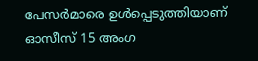പേസര്‍മാരെ ഉള്‍പ്പെടുത്തിയാണ് ഓസീസ് 15 അംഗ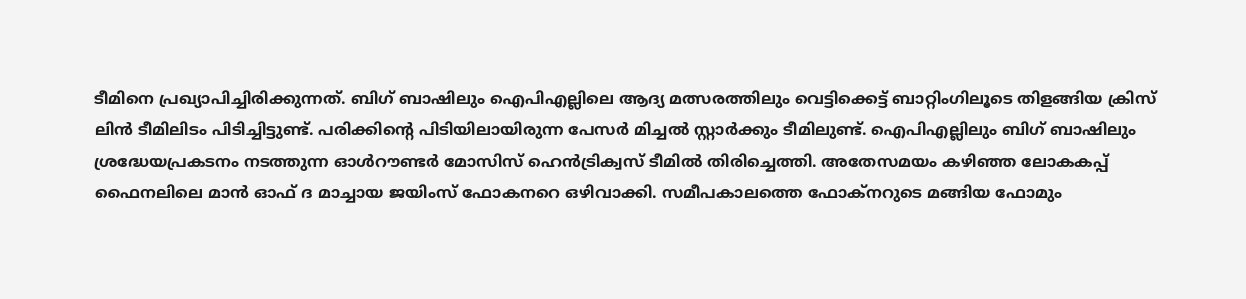ടീമിനെ പ്രഖ്യാപിച്ചിരിക്കുന്നത്. ബിഗ് ബാഷിലും ഐപിഎല്ലിലെ ആദ്യ മത്സരത്തിലും വെട്ടിക്കെട്ട് ബാറ്റിംഗിലൂടെ തിളങ്ങിയ ക്രിസ് ലിന്‍ ടീമിലിടം പിടിച്ചിട്ടുണ്ട്. പരിക്കിന്‍റെ പിടിയിലായിരുന്ന പേസര്‍ മിച്ചല്‍ സ്റ്റാര്‍ക്കും ടീമിലുണ്ട്. ഐപിഎല്ലിലും ബിഗ് ബാഷിലും ശ്രദ്ധേയപ്രകടനം നടത്തുന്ന ഓള്‍റൗണ്ടര്‍ മോസിസ് ഹെന്‍ട്രിക്വസ് ടീമില്‍ തിരിച്ചെത്തി. അതേസമയം കഴിഞ്ഞ ലോകകപ്പ് ഫൈനലിലെ മാന്‍ ഓഫ് ദ മാച്ചായ ജയിംസ് ഫോകനറെ ഒഴിവാക്കി. സമീപകാലത്തെ ഫോക്‌നറുടെ മങ്ങിയ ഫോമും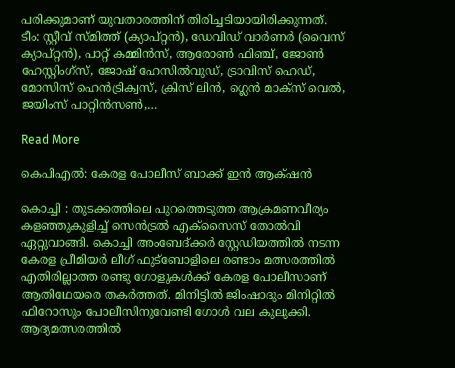പരിക്കുമാണ് യുവതാരത്തിന് തിരിച്ചടിയായിരിക്കുന്നത്. ടീം: സ്റ്റീവ് സ്മിത്ത് (ക്യാപ്റ്റന്‍), ഡേവിഡ് വാര്‍ണര്‍ (വൈസ് ക്യാപ്റ്റന്‍), പാറ്റ് കമ്മിന്‍സ്, ആരോണ്‍ ഫിഞ്ച്, ജോണ്‍ ഹേസ്റ്റിംഗ്‌സ്, ജോഷ് ഹേസില്‍വുഡ്, ട്രാവിസ് ഹെഡ്, മോസിസ് ഹെന്‍ട്രിക്വസ്, ക്രിസ് ലിന്‍, ഗ്ലെന്‍ മാക്‌സ് വെല്‍, ജയിംസ് പാറ്റിന്‍സണ്‍,…

Read More

കെപിഎൽ: കേരള പോലീസ് ബാക്ക് ഇൻ ആക്‌‌ഷന്‍

കൊച്ചി : തുടക്കത്തിലെ പുറത്തെടുത്ത ആക്രമണവീര്യം കളഞ്ഞുകുളിച്ച് സെന്‍ട്രല്‍ എക്സൈസ് തോല്‍വി ഏറ്റുവാങ്ങി. കൊച്ചി അംബേദ്ക്കര്‍ സ്റ്റേഡിയത്തില്‍ നടന്ന കേരള പ്രീമിയര്‍ ലീഗ് ഫുട്‌ബോളിലെ രണ്ടാം മത്സരത്തില്‍ എതിരില്ലാത്ത രണ്ടു ഗോളുകള്‍ക്ക് കേരള പോലീസാണ് ആതിഥേയരെ തകര്‍ത്തത്. മിനിട്ടില്‍ ജിംഷാദും മിനിറ്റില്‍ ഫിറോസും പോലീസിനുവേണ്ടി ഗോള്‍ വല കുലുക്കി. ആദ്യമത്സരത്തില്‍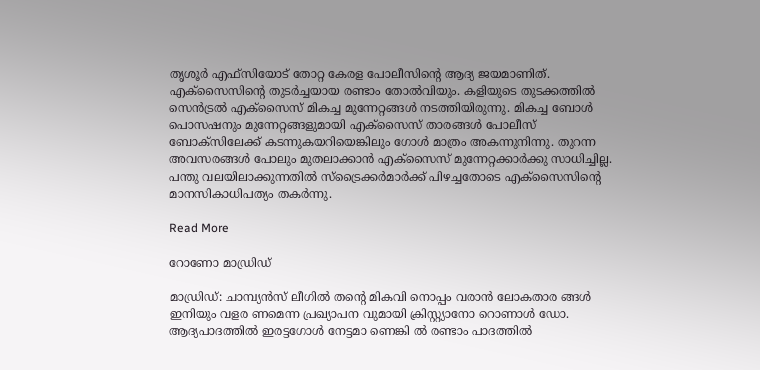തൃശൂര്‍ എഫ്‌സിയോട് തോറ്റ കേരള പോലീസിന്‍റെ ആദ്യ ജയമാണിത്. എക്സൈസിന്‍റെ തുടര്‍ച്ചയായ രണ്ടാം തോല്‍വിയും. കളിയുടെ തുടക്കത്തില്‍ സെന്‍ട്രല്‍ എക്‌സൈസ് മികച്ച മുന്നേറ്റങ്ങള്‍ നടത്തിയിരുന്നു. മികച്ച ബോള്‍ പൊസഷനും മുന്നേറ്റങ്ങളുമായി എക്‌സൈസ് താരങ്ങള്‍ പോലീസ് ബോക്‌സിലേക്ക് കടന്നുകയറിയെങ്കിലും ഗോള്‍ മാത്രം അകന്നുനിന്നു. തുറന്ന അവസരങ്ങള്‍ പോലും മുതലാക്കാന്‍ എക്‌സൈസ് മുന്നേറ്റക്കാര്‍ക്കു സാധിച്ചില്ല. പന്തു വലയിലാക്കുന്നതില്‍ സ്‌ട്രൈക്കര്‍മാര്‍ക്ക് പിഴച്ചതോടെ എക്‌സൈസിന്‍റെ മാനസികാധിപത്യം തകര്‍ന്നു.

Read More

റോണോ മാഡ്രിഡ്

മാഡ്രിഡ്: ചാമ്പ്യന്‍സ് ലീഗിൽ തന്‍റെ മികവി നൊപ്പം വരാൻ ലോകതാര ങ്ങൾ ഇനിയും വളര ണമെന്ന പ്രഖ്യാപന വുമായി ക്രിസ്റ്റ്യാനോ റൊണാൾ ഡോ. ആദ്യപാദത്തിൽ ഇരട്ടഗോൾ നേട്ടമാ ണെങ്കി ൽ രണ്ടാം പാദത്തിൽ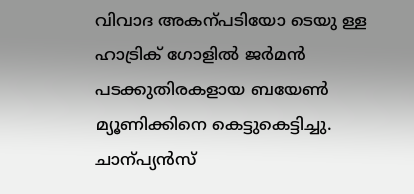വിവാദ അകന്പടിയോ ടെയു ള്ള ഹാട്രിക് ഗോളിൽ ജർമൻ പടക്കുതിരകളായ ബയേൺ മ്യൂണിക്കിനെ കെട്ടുകെട്ടിച്ചു. ചാന്പ്യൻസ്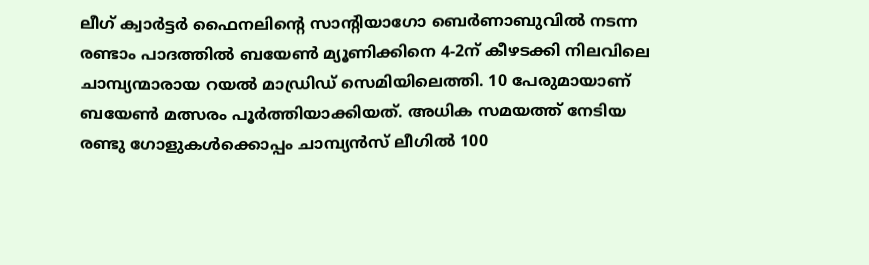ലീഗ് ക്വാര്‍ട്ടര്‍ ഫൈനലിന്‍റെ സാന്‍റിയാഗോ ബെര്‍ണാബുവില്‍ നടന്ന രണ്ടാം പാദത്തില്‍ ബയേണ്‍ മ്യൂണിക്കിനെ 4-2ന് കീഴടക്കി നിലവിലെ ചാമ്പ്യന്മാരായ റയല്‍ മാഡ്രിഡ് സെമിയിലെത്തി. 10 പേരുമായാണ് ബയേണ്‍ മത്സരം പൂര്‍ത്തിയാക്കിയത്. അധിക സമയത്ത് നേടിയ രണ്ടു ഗോളുകൾക്കൊപ്പം ചാമ്പ്യന്‍സ് ലീഗില്‍ 100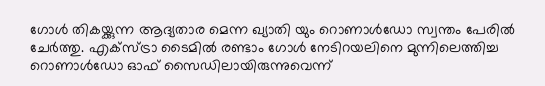ഗോള്‍ തികയ്ക്കുന്ന ആദ്യതാര മെന്ന ഖ്യാതി യും റൊണാൾഡോ സ്വന്തം പേരിൽ ചേർത്തു. എക്‌സ്ട്രാ ടൈമില്‍ രണ്ടാം ഗോള്‍ നേടിറയലിനെ മുന്നിലെത്തിച്ച റൊണാള്‍ഡോ ഓഫ് സൈഡിലായിരുന്നുവെന്ന്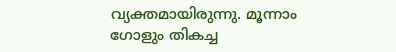വ്യക്തമായിരുന്നു. മൂന്നാം ഗോളും തികച്ച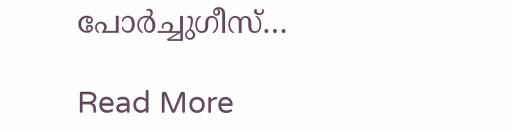പോര്‍ച്ചുഗീസ്…

Read More